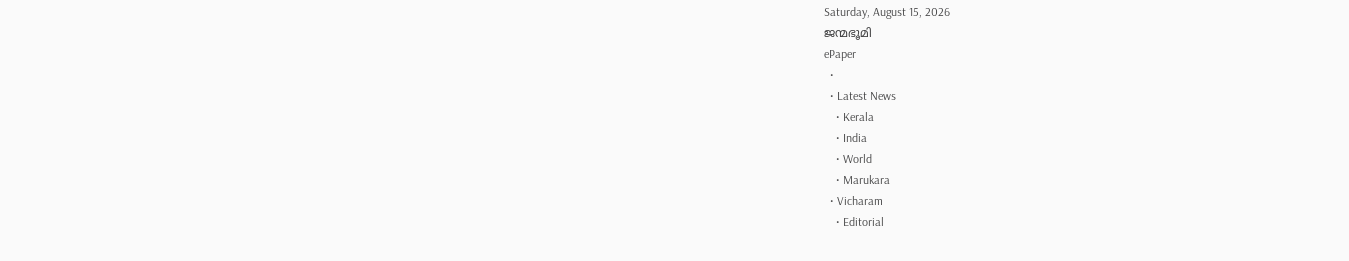Saturday, August 15, 2026
ജന്മഭൂമി
ePaper
  •
  • Latest News
    • Kerala
    • India
    • World
    • Marukara
  • Vicharam
    • Editorial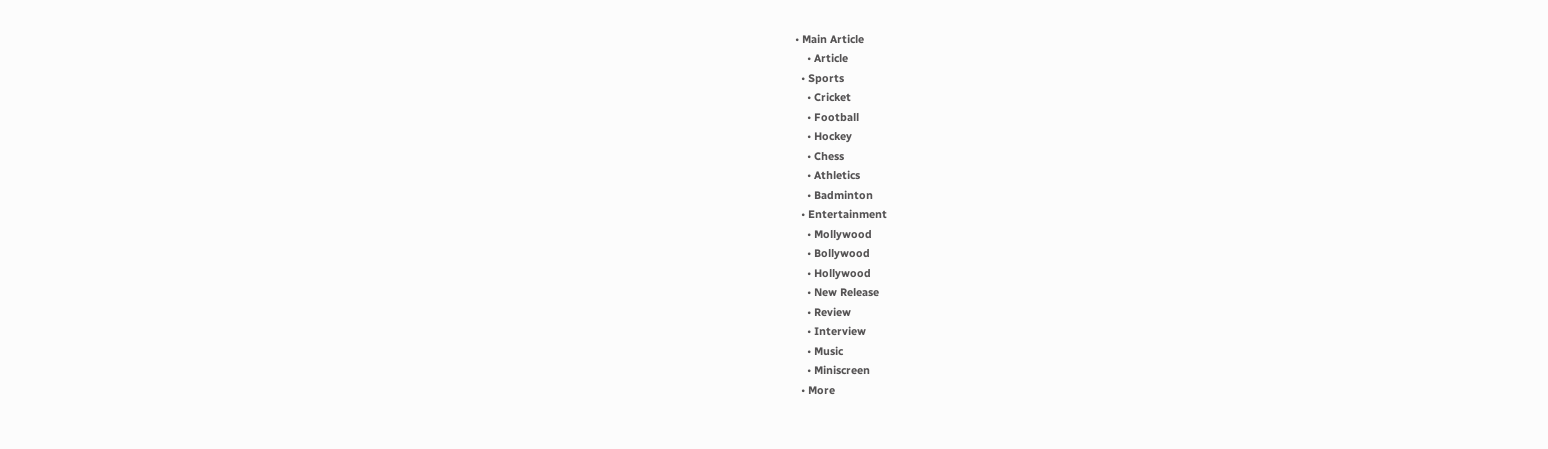• Main Article
    • Article
  • Sports
    • Cricket
    • Football
    • Hockey
    • Chess
    • Athletics
    • Badminton
  • Entertainment
    • Mollywood
    • Bollywood
    • Hollywood
    • New Release
    • Review
    • Interview
    • Music
    • Miniscreen
  • More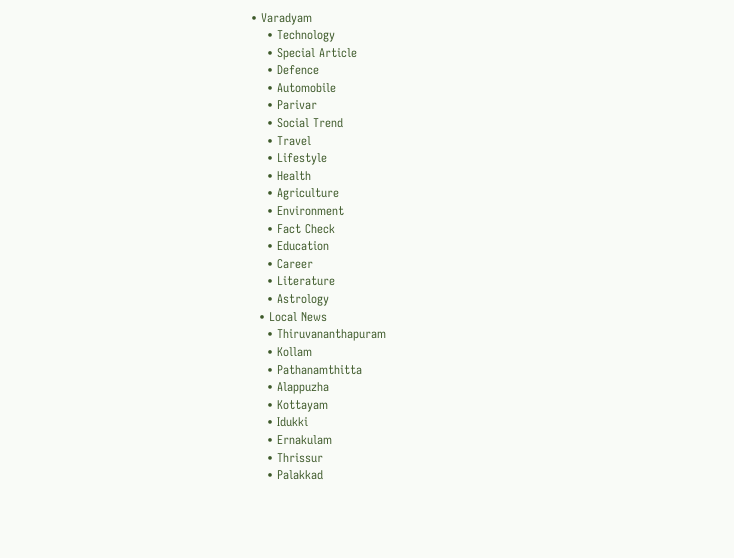• Varadyam
    • Technology
    • Special Article
    • Defence
    • Automobile
    • Parivar
    • Social Trend
    • Travel
    • Lifestyle
    • Health
    • Agriculture
    • Environment
    • Fact Check
    • Education
    • Career
    • Literature
    • Astrology
  • Local News
    • Thiruvananthapuram
    • Kollam
    • Pathanamthitta
    • Alappuzha
    • Kottayam
    • Idukki
    • Ernakulam
    • Thrissur
    • Palakkad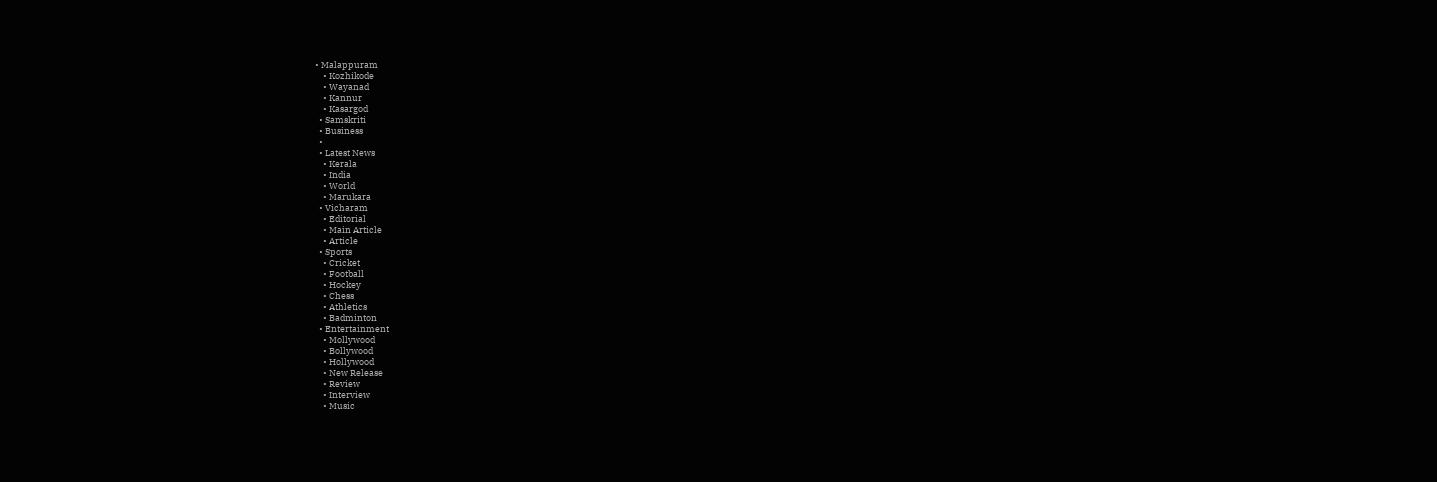• Malappuram
    • Kozhikode
    • Wayanad
    • Kannur
    • Kasargod
  • Samskriti
  • Business
  •
  • Latest News
    • Kerala
    • India
    • World
    • Marukara
  • Vicharam
    • Editorial
    • Main Article
    • Article
  • Sports
    • Cricket
    • Football
    • Hockey
    • Chess
    • Athletics
    • Badminton
  • Entertainment
    • Mollywood
    • Bollywood
    • Hollywood
    • New Release
    • Review
    • Interview
    • Music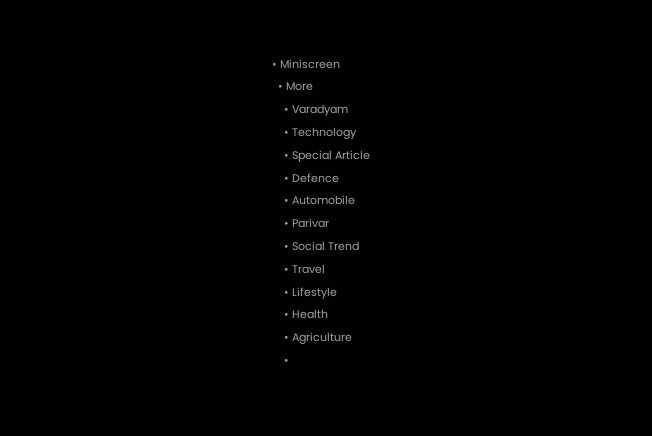• Miniscreen
  • More
    • Varadyam
    • Technology
    • Special Article
    • Defence
    • Automobile
    • Parivar
    • Social Trend
    • Travel
    • Lifestyle
    • Health
    • Agriculture
    •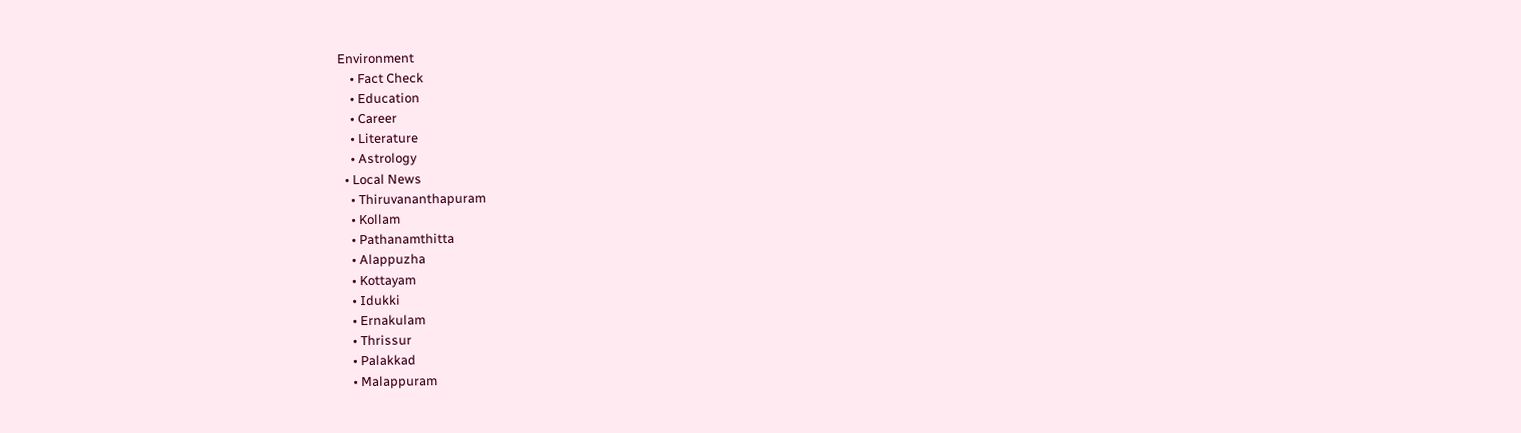Environment
    • Fact Check
    • Education
    • Career
    • Literature
    • Astrology
  • Local News
    • Thiruvananthapuram
    • Kollam
    • Pathanamthitta
    • Alappuzha
    • Kottayam
    • Idukki
    • Ernakulam
    • Thrissur
    • Palakkad
    • Malappuram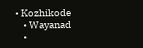• Kozhikode
    • Wayanad
    •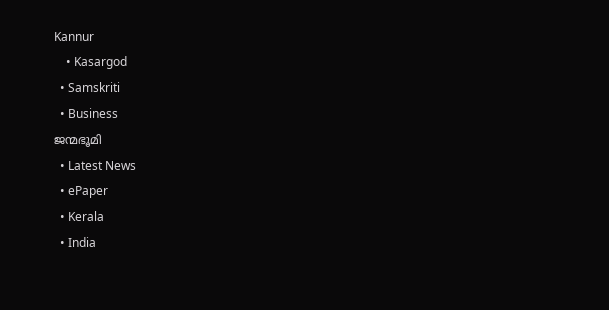Kannur
    • Kasargod
  • Samskriti
  • Business
ജന്മഭൂമി
  • Latest News
  • ePaper
  • Kerala
  • India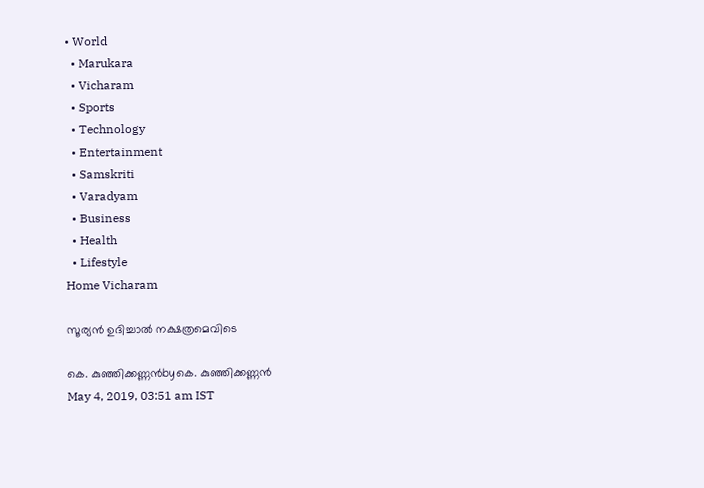• World
  • Marukara
  • Vicharam
  • Sports
  • Technology
  • Entertainment
  • Samskriti
  • Varadyam
  • Business
  • Health
  • Lifestyle
Home Vicharam

സൂര്യന്‍ ഉദിച്ചാല്‍ നക്ഷത്രമെവിടെ

കെ. കുഞ്ഞിക്കണ്ണന്‍byകെ. കുഞ്ഞിക്കണ്ണന്‍
May 4, 2019, 03:51 am IST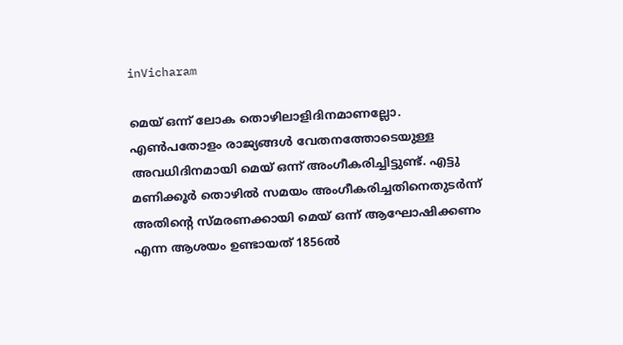inVicharam

മെയ് ഒന്ന് ലോക തൊഴിലാളിദിനമാണല്ലോ. എണ്‍പതോളം രാജ്യങ്ങള്‍ വേതനത്തോടെയുള്ള അവധിദിനമായി മെയ് ഒന്ന് അംഗീകരിച്ചിട്ടുണ്ട്. എട്ടു മണിക്കൂര്‍ തൊഴില്‍ സമയം അംഗീകരിച്ചതിനെതുടര്‍ന്ന് അതിന്റെ സ്മരണക്കായി മെയ് ഒന്ന് ആഘോഷിക്കണം എന്ന ആശയം ഉണ്ടായത് 1856ല്‍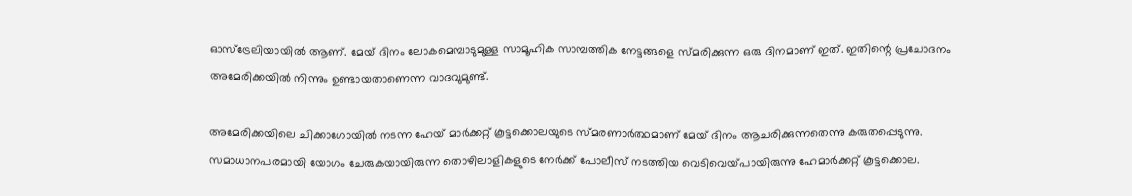ഓസ്‌ട്രേലിയായില്‍ ആണ്. മേയ് ദിനം ലോകമെമ്പാടുമുള്ള സാമൂഹിക സാമ്പത്തിക നേട്ടങ്ങളെ സ്മരിക്കുന്ന ഒരു ദിനമാണ് ഇത്. ഇതിന്റെ പ്രചോദനം അമേരിക്കയില്‍ നിന്നും ഉണ്ടായതാണെന്ന വാദവുമുണ്ട്.

അമേരിക്കയിലെ ചിക്കാഗോയില്‍ നടന്ന ഹേയ് മാര്‍ക്കറ്റ് കൂട്ടക്കൊലയുടെ സ്മരണാര്‍ത്ഥമാണ് മേയ് ദിനം ആചരിക്കുന്നതെന്നു കരുതപ്പെടുന്നു. സമാധാനപരമായി യോഗം ചേരുകയായിരുന്ന തൊഴിലാളികളുടെ നേര്‍ക്ക് പോലീസ് നടത്തിയ വെടിവെയ്‌പായിരുന്നു ഹേമാര്‍ക്കറ്റ് കൂട്ടക്കൊല.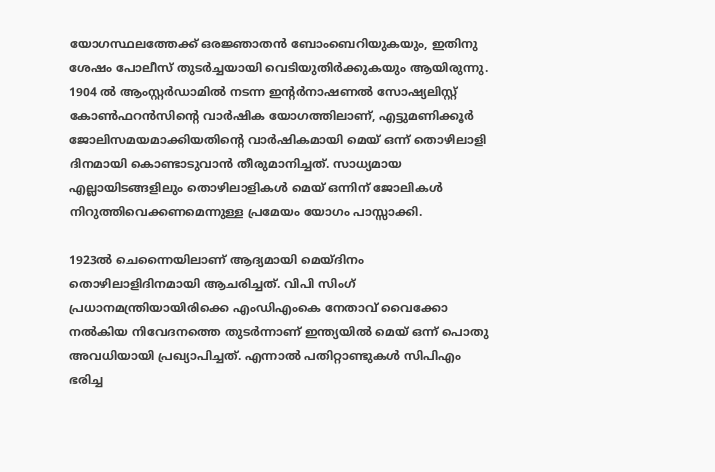യോഗസ്ഥലത്തേക്ക് ഒരജ്ഞാതന്‍ ബോംബെറിയുകയും, ഇതിനു ശേഷം പോലീസ് തുടര്‍ച്ചയായി വെടിയുതിര്‍ക്കുകയും ആയിരുന്നു. 1904 ല്‍ ആംസ്റ്റര്‍ഡാമില്‍ നടന്ന ഇന്റര്‍നാഷണല്‍ സോഷ്യലിസ്റ്റ് കോണ്‍ഫറന്‍സിന്റെ വാര്‍ഷിക യോഗത്തിലാണ്, എട്ടുമണിക്കൂര്‍ ജോലിസമയമാക്കിയതിന്റെ വാര്‍ഷികമായി മെയ് ഒന്ന് തൊഴിലാളി ദിനമായി കൊണ്ടാടുവാന്‍ തീരുമാനിച്ചത്. സാധ്യമായ എല്ലായിടങ്ങളിലും തൊഴിലാളികള്‍ മെയ് ഒന്നിന് ജോലികള്‍ നിറുത്തിവെക്കണമെന്നുള്ള പ്രമേയം യോഗം പാസ്സാക്കി.

1923ല്‍ ചെന്നൈയിലാണ് ആദ്യമായി മെയ്ദിനം തൊഴിലാളിദിനമായി ആചരിച്ചത്. വിപി സിംഗ് പ്രധാനമന്ത്രിയായിരിക്കെ എംഡിഎംകെ നേതാവ് വൈക്കോ നല്‍കിയ നിവേദനത്തെ തുടര്‍ന്നാണ് ഇന്ത്യയില്‍ മെയ് ഒന്ന് പൊതു അവധിയായി പ്രഖ്യാപിച്ചത്. എന്നാല്‍ പതിറ്റാണ്ടുകള്‍ സിപിഎം ഭരിച്ച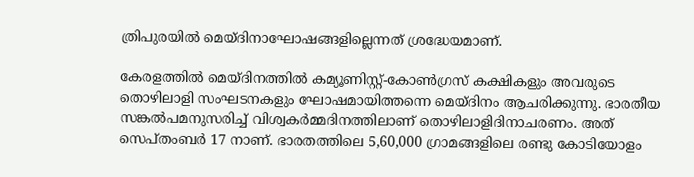ത്രിപുരയില്‍ മെയ്ദിനാഘോഷങ്ങളില്ലെന്നത് ശ്രദ്ധേയമാണ്.

കേരളത്തില്‍ മെയ്ദിനത്തില്‍ കമ്യൂണിസ്റ്റ്-കോണ്‍ഗ്രസ് കക്ഷികളും അവരുടെ തൊഴിലാളി സംഘടനകളും ഘോഷമായിത്തന്നെ മെയ്ദിനം ആചരിക്കുന്നു. ഭാരതീയ സങ്കല്‍പമനുസരിച്ച് വിശ്വകര്‍മ്മദിനത്തിലാണ് തൊഴിലാളിദിനാചരണം. അത് സെപ്തംബര്‍ 17 നാണ്. ഭാരതത്തിലെ 5,60,000 ഗ്രാമങ്ങളിലെ രണ്ടു കോടിയോളം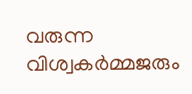വരുന്ന വിശ്വകര്‍മ്മജരും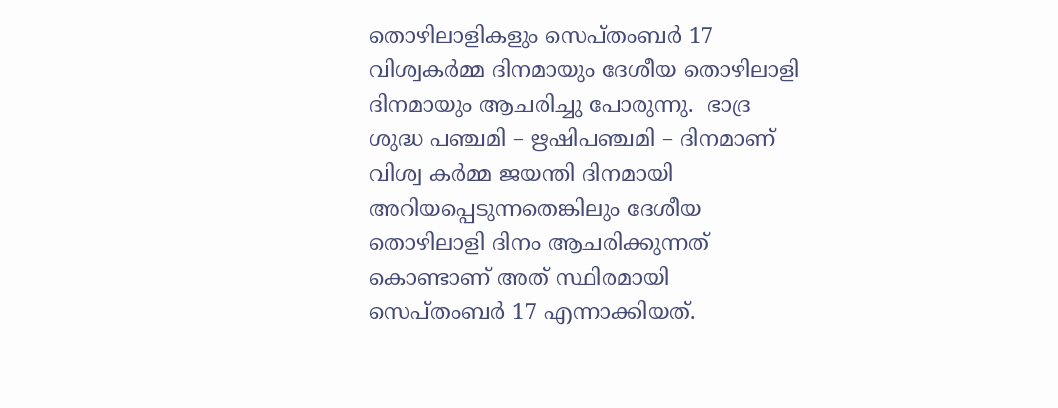തൊഴിലാളികളും സെപ്തംബര്‍ 17 വിശ്വകര്‍മ്മ ദിനമായും ദേശീയ തൊഴിലാളി ദിനമായും ആചരിച്ചു പോരുന്നു.  ഭാദ്ര ശുദ്ധ പഞ്ചമി – ഋഷിപഞ്ചമി – ദിനമാണ് വിശ്വ കര്‍മ്മ ജയന്തി ദിനമായി അറിയപ്പെടുന്നതെങ്കിലും ദേശീയ തൊഴിലാളി ദിനം ആചരിക്കുന്നത് കൊണ്ടാണ് അത് സ്ഥിരമായി സെപ്തംബര്‍ 17 എന്നാക്കിയത്.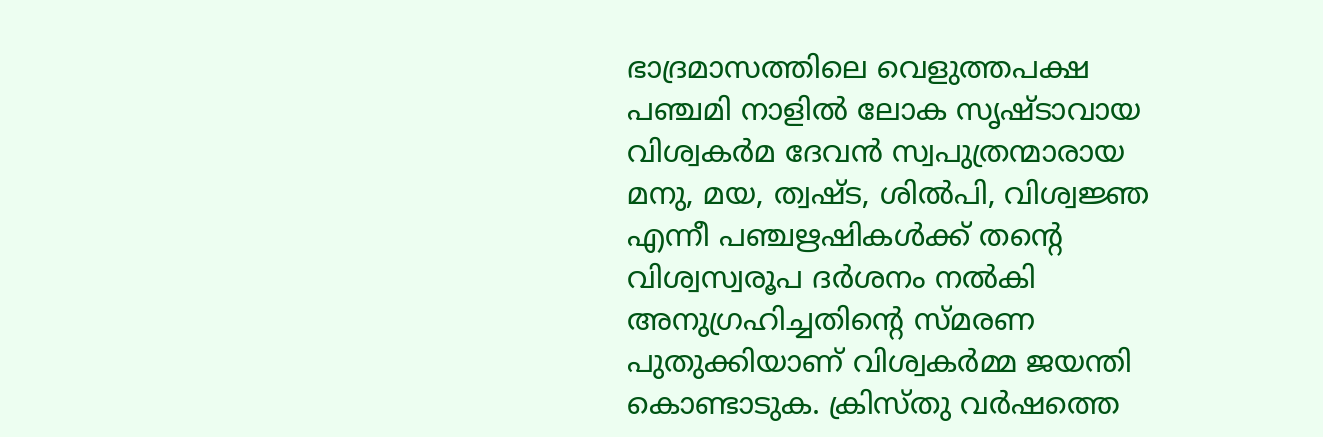ഭാദ്രമാസത്തിലെ വെളുത്തപക്ഷ പഞ്ചമി നാളില്‍ ലോക സൃഷ്ടാവായ വിശ്വകര്‍മ ദേവന്‍ സ്വപുത്രന്മാരായ മനു, മയ, ത്വഷ്ട, ശില്‍പി, വിശ്വജ്ഞ എന്നീ പഞ്ചഋഷികള്‍ക്ക് തന്റെ വിശ്വസ്വരൂപ ദര്‍ശനം നല്‍കി അനുഗ്രഹിച്ചതിന്റെ സ്മരണ പുതുക്കിയാണ് വിശ്വകര്‍മ്മ ജയന്തി കൊണ്ടാടുക. ക്രിസ്തു വര്‍ഷത്തെ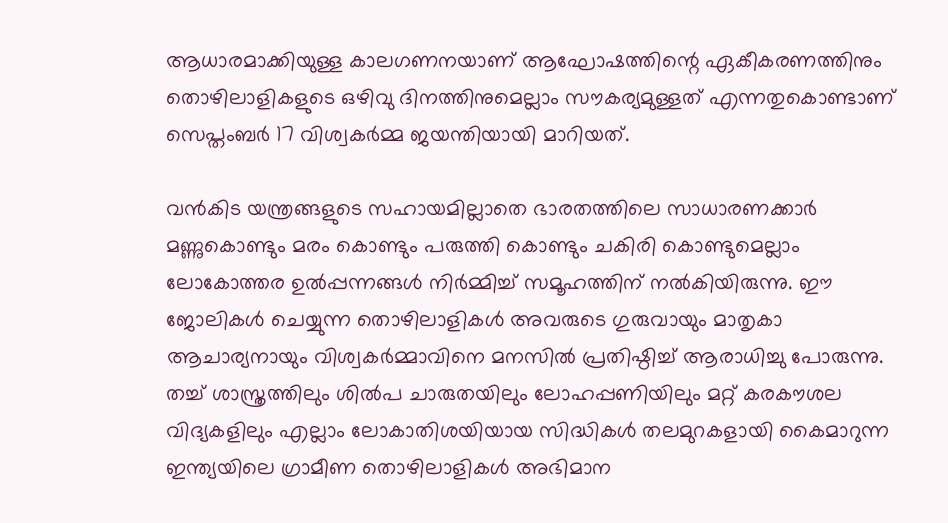ആധാരമാക്കിയുള്ള കാലഗണനയാണ് ആഘോഷത്തിന്റെ ഏകീകരണത്തിനും തൊഴിലാളികളുടെ ഒഴിവു ദിനത്തിനുമെല്ലാം സൗകര്യമുള്ളത് എന്നതുകൊണ്ടാണ് സെപ്തംബര്‍ 17 വിശ്വകര്‍മ്മ ജയന്തിയായി മാറിയത്.

വന്‍കിട യന്ത്രങ്ങളുടെ സഹായമില്ലാതെ ഭാരതത്തിലെ സാധാരണക്കാര്‍ മണ്ണുകൊണ്ടും മരം കൊണ്ടും പരുത്തി കൊണ്ടും ചകിരി കൊണ്ടുമെല്ലാം ലോകോത്തര ഉല്‍പ്പന്നങ്ങള്‍ നിര്‍മ്മിച്ച് സമൂഹത്തിന് നല്‍കിയിരുന്നു. ഈ ജോലികള്‍ ചെയ്യുന്ന തൊഴിലാളികള്‍ അവരുടെ ഗുരുവായും മാതൃകാ ആചാര്യനായും വിശ്വകര്‍മ്മാവിനെ മനസില്‍ പ്രതിഷ്ഠിച്ച് ആരാധിച്ചു പോരുന്നു. തച്ച് ശാസ്ത്രത്തിലും ശില്‍പ ചാരുതയിലും ലോഹപ്പണിയിലും മറ്റ് കരകൗശല വിദ്യകളിലും എല്ലാം ലോകാതിശയിയായ സിദ്ധികള്‍ തലമുറകളായി കൈമാറുന്ന ഇന്ത്യയിലെ ഗ്രാമീണ തൊഴിലാളികള്‍ അഭിമാന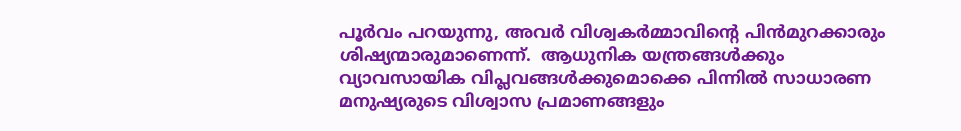പൂര്‍വം പറയുന്നു, അവര്‍ വിശ്വകര്‍മ്മാവിന്റെ പിന്‍മുറക്കാരും ശിഷ്യന്മാരുമാണെന്ന്.  ആധുനിക യന്ത്രങ്ങള്‍ക്കും വ്യാവസായിക വിപ്ലവങ്ങള്‍ക്കുമൊക്കെ പിന്നില്‍ സാധാരണ മനുഷ്യരുടെ വിശ്വാസ പ്രമാണങ്ങളും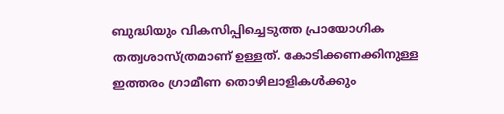ബുദ്ധിയും വികസിപ്പിച്ചെടുത്ത പ്രായോഗിക തത്വശാസ്ത്രമാണ് ഉള്ളത്. കോടിക്കണക്കിനുള്ള ഇത്തരം ഗ്രാമീണ തൊഴിലാളികള്‍ക്കും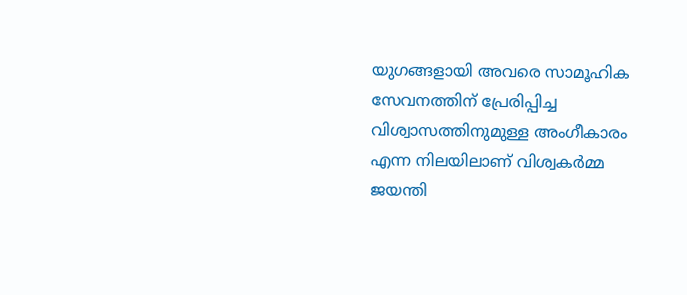യുഗങ്ങളായി അവരെ സാമൂഹിക സേവനത്തിന് പ്രേരിപ്പിച്ച വിശ്വാസത്തിനുമുള്ള അംഗീകാരം എന്ന നിലയിലാണ് വിശ്വകര്‍മ്മ ജയന്തി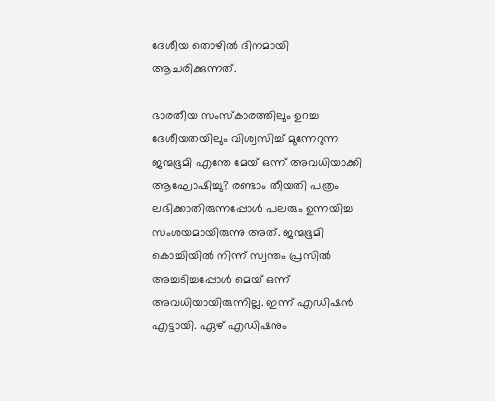ദേശീയ തൊഴില്‍ ദിനമായി ആചരിക്കുന്നത്.

ഭാരതീയ സംസ്‌കാരത്തിലും ഉറച്ച ദേശീയതയിലും വിശ്വസിച്ച് മുന്നേറുന്ന ജന്മഭൂമി എന്തേ മേയ് ഒന്ന് അവധിയാക്കി ആഘോഷിച്ചു? രണ്ടാം തീയതി പത്രം ലഭിക്കാതിരുന്നപ്പോള്‍ പലരും ഉന്നയിച്ച സംശയമായിരുന്നു അത്. ജന്മഭൂമി കൊച്ചിയില്‍ നിന്ന് സ്വന്തം പ്രസില്‍ അച്ചടിച്ചപ്പോള്‍ മെയ് ഒന്ന് അവധിയായിരുന്നില്ല. ഇന്ന് എഡിഷന്‍ എട്ടായി. ഏഴ് എഡിഷനും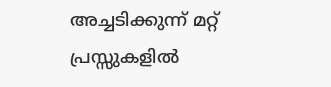അച്ചടിക്കുന്ന് മറ്റ് പ്രസ്സുകളില്‍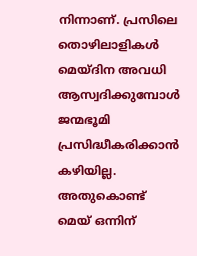നിന്നാണ്. പ്രസിലെ തൊഴിലാളികള്‍ മെയ്ദിന അവധി ആസ്വദിക്കുമ്പോള്‍ ജന്മഭൂമി പ്രസിദ്ധീകരിക്കാന്‍ കഴിയില്ല. അതുകൊണ്ട് മെയ് ഒന്നിന്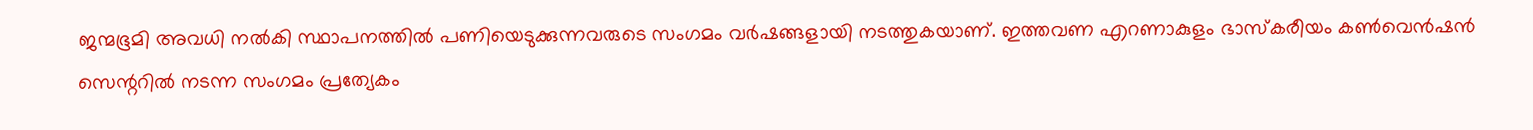ജന്മഭൂമി അവധി നല്‍കി സ്ഥാപനത്തില്‍ പണിയെടുക്കുന്നവരുടെ സംഗമം വര്‍ഷങ്ങളായി നടത്തുകയാണ്. ഇത്തവണ എറണാകുളം ഭാസ്‌കരീയം കണ്‍വെന്‍ഷന്‍ സെന്ററില്‍ നടന്ന സംഗമം പ്രത്യേകം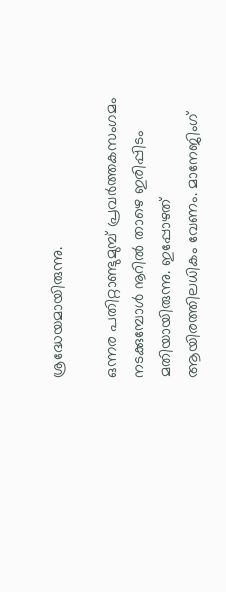ശ്രദ്ധേയമായിരുന്നു.

ഒന്നര പതിറ്റാണ്ടുമുമ്പ് പ്രവര്‍ത്തകസംഗമം നടക്കുമ്പോള്‍ നൂറില്‍ താഴെ ഇരിപ്പിടം മതിയായിരുന്നു. ഇപ്പോഴത് ആയിരത്തിലധികം വേണം. മാനേജിംഗ്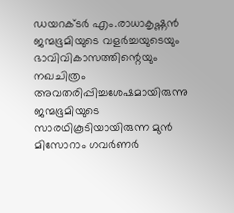ഡയറക്ടര്‍ എം.രാധാകൃഷ്ണന്‍ ജന്മഭൂമിയുടെ വളര്‍ച്ചയുടെയും ഭാവിവികാസത്തിന്റെയും നഖചിത്രം അവതരിപ്പിച്ചശേഷമായിരുന്നു ജന്മഭൂമിയുടെ സാരഥികൂടിയായിരുന്ന മുന്‍ മിസോറാം ഗവര്‍ണര്‍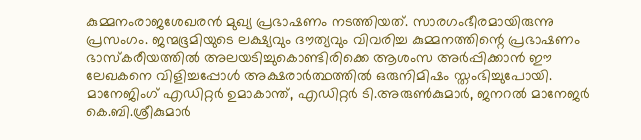കുമ്മനംരാജശേഖരന്‍ മുഖ്യ പ്രഭാഷണം നടത്തിയത്. സാരഗംഭീരമായിരുന്നു പ്രസംഗം. ജന്മഭൂമിയുടെ ലക്ഷ്യവും ദൗത്യവും വിവരിച്ച കുമ്മനത്തിന്റെ പ്രഭാഷണം ഭാസ്‌കരീയത്തില്‍ അലയടിച്ചുകൊണ്ടിരിക്കെ ആശംസ അര്‍പ്പിക്കാന്‍ ഈ ലേഖകനെ വിളിച്ചപ്പോള്‍ അക്ഷരാര്‍ത്ഥത്തില്‍ ഒരുനിമിഷം സ്തംഭിച്ചുപോയി. മാനേജിംഗ് എഡിറ്റര്‍ ഉമാകാന്ത്, എഡിറ്റര്‍ ടി.അരുണ്‍കുമാര്‍, ജനറല്‍ മാനേജര്‍ കെ.ബി.ശ്രീകുമാര്‍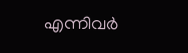എന്നിവര്‍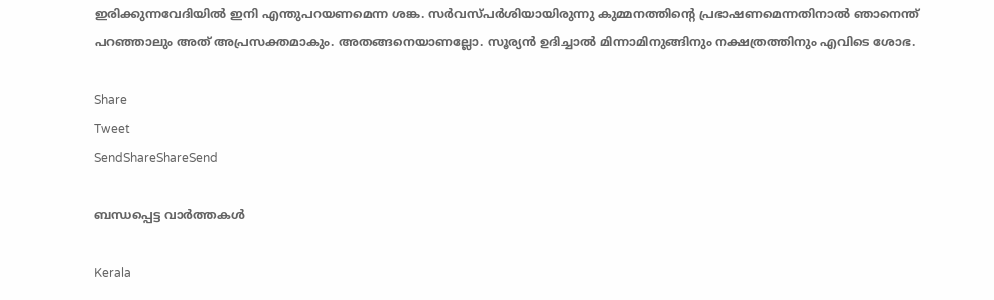ഇരിക്കുന്നവേദിയില്‍ ഇനി എന്തുപറയണമെന്ന ശങ്ക. സര്‍വസ്പര്‍ശിയായിരുന്നു കുമ്മനത്തിന്റെ പ്രഭാഷണമെന്നതിനാല്‍ ഞാനെന്ത് പറഞ്ഞാലും അത് അപ്രസക്തമാകും. അതങ്ങനെയാണല്ലോ. സൂര്യന്‍ ഉദിച്ചാല്‍ മിന്നാമിനുങ്ങിനും നക്ഷത്രത്തിനും എവിടെ ശോഭ.

Share
Tweet
SendShareShareSend

ബന്ധപ്പെട്ട വാര്‍ത്തകള്‍

Kerala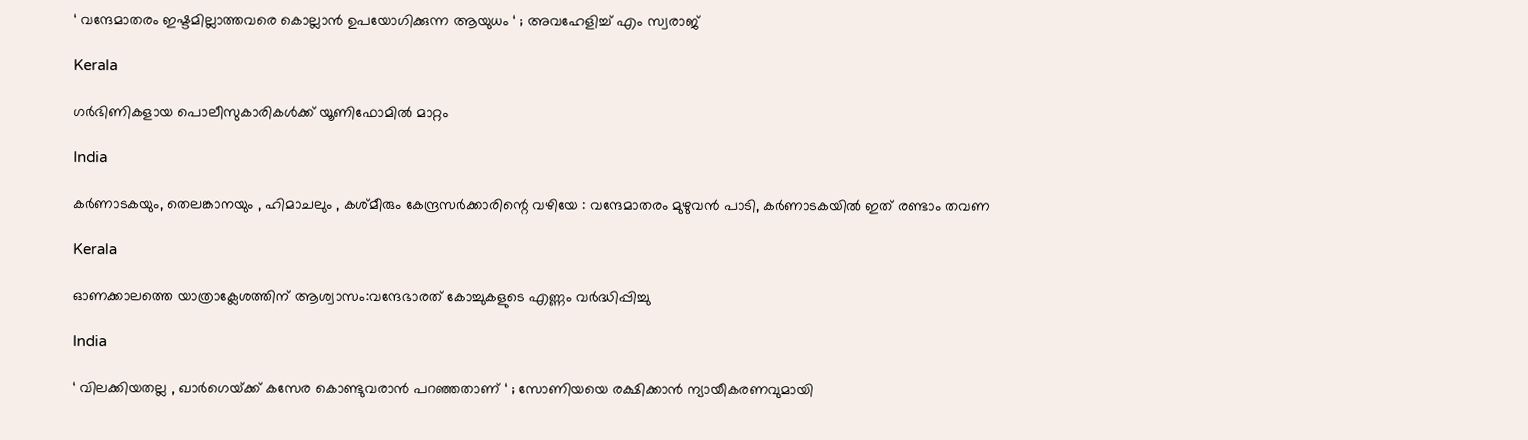‘ വന്ദേമാതരം ഇഷ്ടമില്ലാത്തവരെ കൊല്ലാൻ ഉപയോഗിക്കുന്ന ആയുധം ‘ ; അവഹേളിച്ച് എം സ്വരാജ്

Kerala

ഗര്‍ഭിണികളായ പൊലീസുകാരികള്‍ക്ക് യൂണിഫോമില്‍ മാറ്റം

India

കർണാടകയും, തെലങ്കാനയും , ഹിമാചലും , കശ്മീരും കേന്ദ്രസർക്കാരിന്റെ വഴിയേ : വന്ദേമാതരം മുഴുവൻ പാടി, കർണാടകയിൽ ഇത് രണ്ടാം തവണ

Kerala

ഓണക്കാലത്തെ യാത്രാക്ലേശത്തിന് ആശ്വാസം:വന്ദേഭാരത് കോച്ചുകളുടെ എണ്ണം വര്‍ദ്ധിപ്പിച്ചു

India

‘ വിലക്കിയതല്ല , ഖാർഗെയ്‌ക്ക് കസേര കൊണ്ടുവരാൻ പറഞ്ഞതാണ് ‘ ; സോണിയയെ രക്ഷിക്കാൻ ന്യായീകരണവുമായി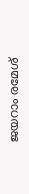ജയറാം രമേശ്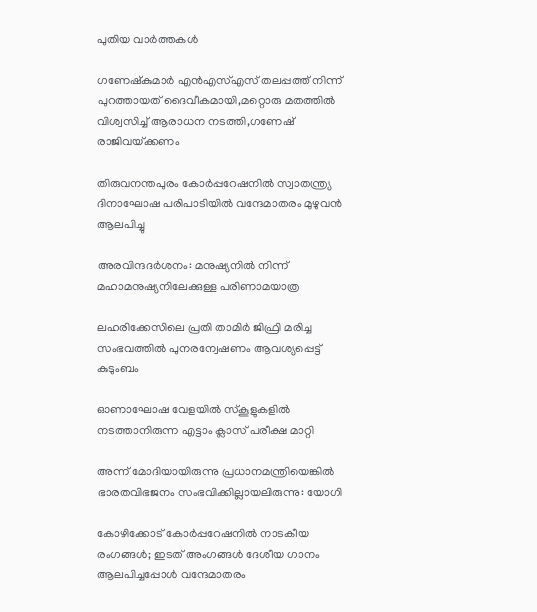പുതിയ വാര്‍ത്തകള്‍

ഗണേഷ്‌കുമാര്‍ എന്‍എസ്എസ് തലപ്പത്ത് നിന്ന് പുറത്തായത് ദൈവീകമായി,മറ്റൊരു മതത്തില്‍ വിശ്വസിച്ച് ആരാധന നടത്തി,ഗണേഷ് രാജിവയ്‌ക്കണം

തിരുവനന്തപുരം കോര്‍പ്പറേഷനില്‍ സ്വാതന്ത്ര്യ ദിനാഘോഷ പരിപാടിയില്‍ വന്ദേമാതരം മുഴുവന്‍ ആലപിച്ചു

അരവിന്ദദർശനം: മനുഷ്യനിൽ നിന്ന് മഹാമനുഷ്യനിലേക്കുള്ള പരിണാമയാത്ര

ലഹരിക്കേസിലെ പ്രതി താമിര്‍ ജിഫ്രി മരിച്ച സംഭവത്തില്‍ പുനരന്വേഷണം ആവശ്യപ്പെട്ട് കുടുംബം

ഓണാഘോഷ വേളയില്‍ സ്‌കൂളുകളില്‍ നടത്താനിരുന്ന എട്ടാം ക്ലാസ് പരീക്ഷ മാറ്റി

അന്ന് മോദിയായിരുന്നു പ്രധാനമന്ത്രിയെങ്കിൽ ഭാരതവിഭജനം സംഭവിക്കില്ലായലിരുന്നു: യോഗി

കോഴിക്കോട് കോര്‍പ്പറേഷനില്‍ നാടകീയ രംഗങ്ങള്‍; ഇടത് അംഗങ്ങൾ ദേശീയ ഗാനം ആലപിച്ചപ്പോൾ വന്ദേമാതരം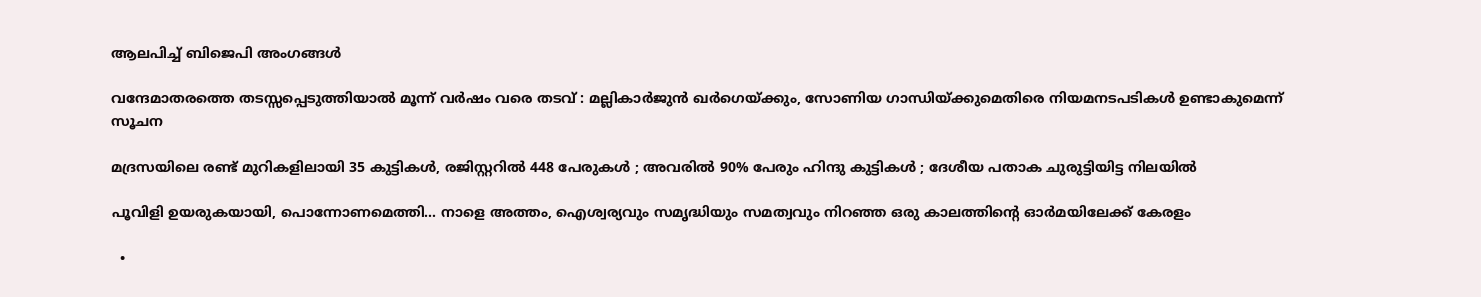ആലപിച്ച് ബിജെപി അംഗങ്ങൾ

വന്ദേമാതരത്തെ തടസ്സപ്പെടുത്തിയാൽ മൂന്ന് വർഷം വരെ തടവ് : മല്ലികാർജുൻ ഖർഗെയ്‌ക്കും, സോണിയ ഗാന്ധിയ്‌ക്കുമെതിരെ നിയമനടപടികൾ ഉണ്ടാകുമെന്ന് സൂചന

മദ്രസയിലെ രണ്ട് മുറികളിലായി 35 കുട്ടികൾ, രജിസ്റ്ററിൽ 448 പേരുകൾ ; അവരിൽ 90% പേരും ഹിന്ദു കുട്ടികൾ ; ദേശീയ പതാക ചുരുട്ടിയിട്ട നിലയിൽ

പൂവിളി ഉയരുകയായി, പൊന്നോണമെത്തി… നാളെ അത്തം, ഐശ്വര്യവും സമൃദ്ധിയും സമത്വവും നിറഞ്ഞ ഒരു കാലത്തിന്റെ ഓര്‍മയിലേക്ക് കേരളം

  •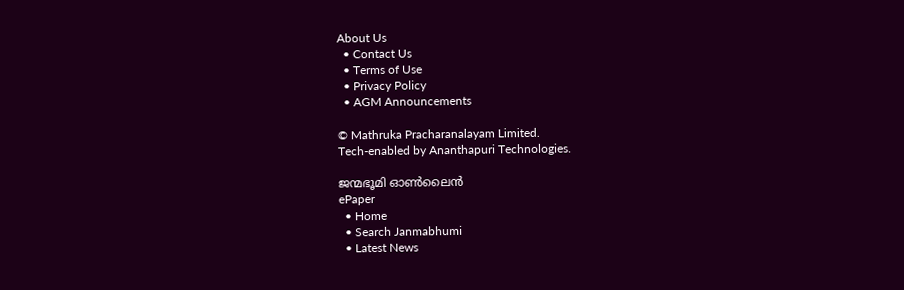About Us
  • Contact Us
  • Terms of Use
  • Privacy Policy
  • AGM Announcements

© Mathruka Pracharanalayam Limited.
Tech-enabled by Ananthapuri Technologies.

ജന്മഭൂമി ഓണ്‍ലൈന്‍
ePaper
  • Home
  • Search Janmabhumi
  • Latest News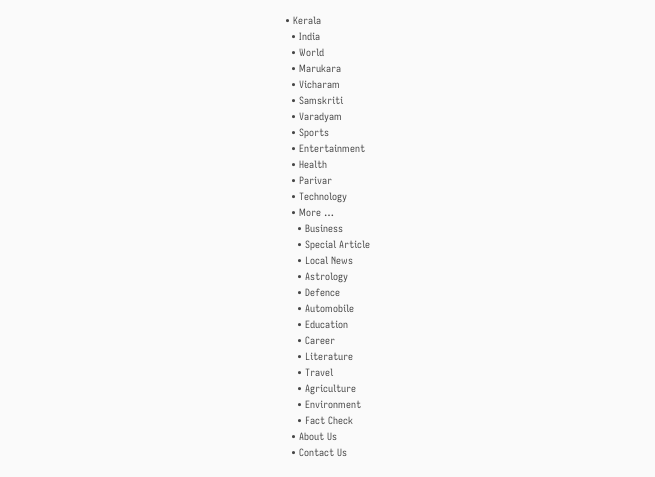• Kerala
  • India
  • World
  • Marukara
  • Vicharam
  • Samskriti
  • Varadyam
  • Sports
  • Entertainment
  • Health
  • Parivar
  • Technology
  • More …
    • Business
    • Special Article
    • Local News
    • Astrology
    • Defence
    • Automobile
    • Education
    • Career
    • Literature
    • Travel
    • Agriculture
    • Environment
    • Fact Check
  • About Us
  • Contact Us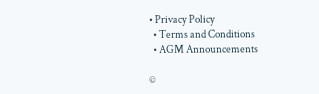• Privacy Policy
  • Terms and Conditions
  • AGM Announcements

©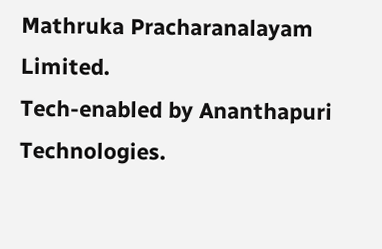Mathruka Pracharanalayam Limited.
Tech-enabled by Ananthapuri Technologies.